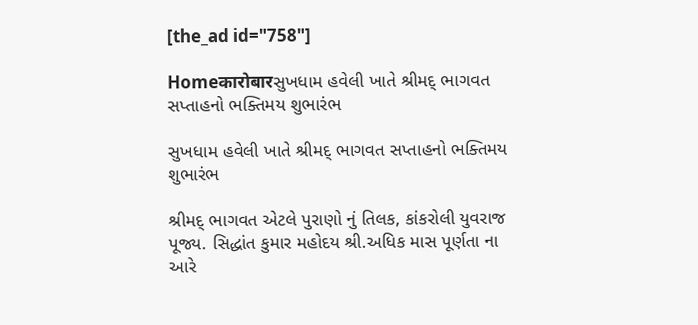[the_ad id="758"]

Homeकारोबारસુખધામ હવેલી ખાતે શ્રીમદ્ ભાગવત સપ્તાહનો ભક્તિમય શુભારંભ

સુખધામ હવેલી ખાતે શ્રીમદ્ ભાગવત સપ્તાહનો ભક્તિમય શુભારંભ

શ્રીમદ્ ભાગવત એટલે પુરાણો નું તિલક, કાંકરોલી યુવરાજ પૂજ્ય. સિદ્ધાંત કુમાર મહોદય શ્રી.અધિક માસ પૂર્ણતા ના આરે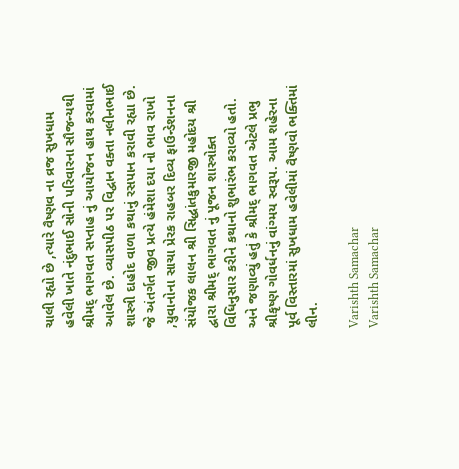ચાલી રહ્યો છે ,ત્યારે વૈષ્ણવ ના વ્રજ સુખધામ હવેલી ખાતે નંદુભાઈ સોની પરિવારના સૌજન્યથી શ્રીમદ્ ભાગવત સપ્તાહ નું આયોજન હાથ કરવામાં આવેલ છે. વ્યાસપીઠ પર વિદ્વાન વક્તા નલીનભાઈ શાસ્ત્રી દાહોદ વાળા કથાનું રસપાન કરાવી રહ્યા છે. જે અંતર્ગત જીવ પ્રત્યે હંમેશા દયા નો ભાવ રાખો ,યુવાનોના સાચા પ્રેરક રાહબર દિવ્ય ફાઉન્ડેશનના સંયોજક લાલન શ્રી સિદ્ધાંતકુમારજી મહોદય શ્રી દ્વારા શ્રીમદ્ ભાગવત નું પૂજન શાસ્ત્રોક્ત વિધિનુસાર કરીને કથાનો શુભારંભ કરાવ્યો હતો. અને જણાવ્યું હતું કે શ્રીમદ્ ભાગવત એટલે પ્રભુ શ્રીકૃષ્ણ ગોવર્ધનનું વાંગ્મય સ્વરૂપ. આમ શહેરના પૂર્વ વિસ્તારમાં સુખધામ હવેલીમાં વૈષ્ણવો ભક્તિમાં લીન.

Varishth Samachar
Varishth Samachar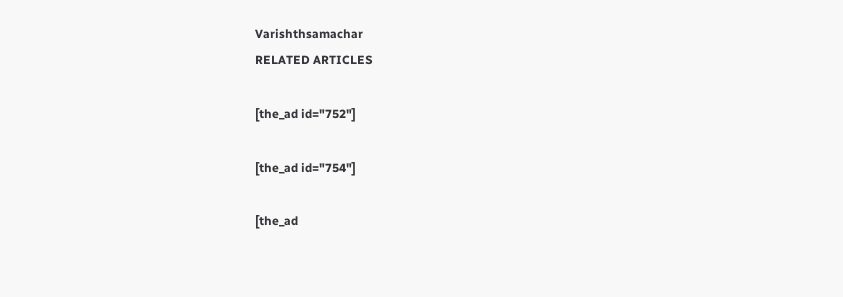Varishthsamachar
RELATED ARTICLES

[the_ad id="752"]

[the_ad id="754"]

[the_ad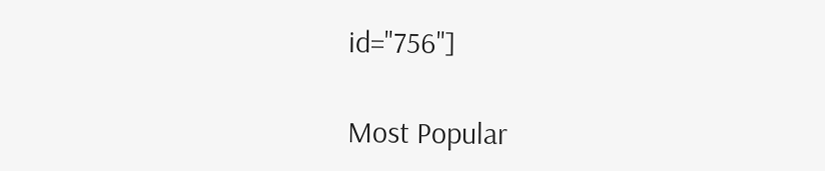id="756"]

Most Popular